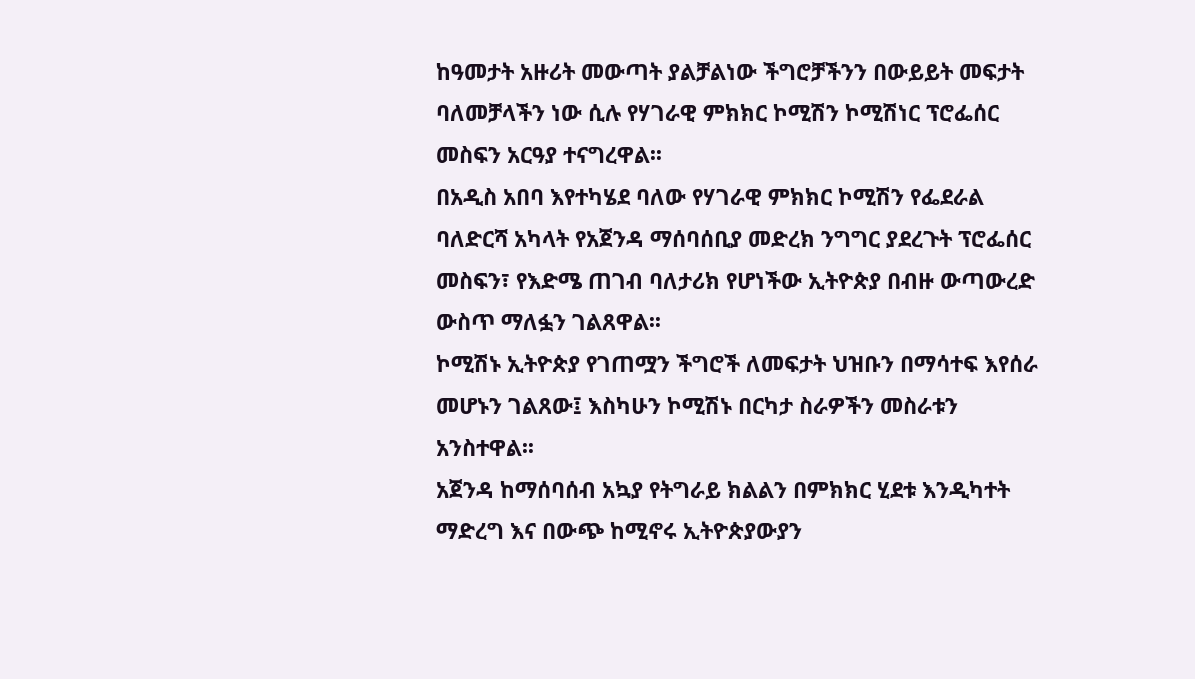ከዓመታት አዙሪት መውጣት ያልቻልነው ችግሮቻችንን በውይይት መፍታት ባለመቻላችን ነው ሲሉ የሃገራዊ ምክክር ኮሚሽን ኮሚሽነር ፕሮፌሰር መስፍን አርዓያ ተናግረዋል፡፡
በአዲስ አበባ እየተካሄደ ባለው የሃገራዊ ምክክር ኮሚሽን የፌደራል ባለድርሻ አካላት የአጀንዳ ማሰባሰቢያ መድረክ ንግግር ያደረጉት ፕሮፌሰር መስፍን፣ የእድሜ ጠገብ ባለታሪክ የሆነችው ኢትዮጵያ በብዙ ውጣውረድ ውስጥ ማለፏን ገልጸዋል፡፡
ኮሚሽኑ ኢትዮጵያ የገጠሟን ችግሮች ለመፍታት ህዝቡን በማሳተፍ እየሰራ መሆኑን ገልጸው፤ እስካሁን ኮሚሽኑ በርካታ ስራዎችን መስራቱን አንስተዋል፡፡
አጀንዳ ከማሰባሰብ አኳያ የትግራይ ክልልን በምክክር ሂደቱ እንዲካተት ማድረግ እና በውጭ ከሚኖሩ ኢትዮጵያውያን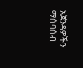አጀንዳዎችን ማሰባሰብ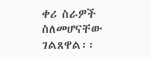ቀሪ ስራዎች ስለመሆናቸው ገልጸዋል፡፡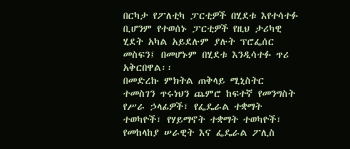በርካታ የፖለቲካ ፓርቲዎች በሂደቱ እየተሳተፉ ቢሆንም የተወሰኑ ፓርቲዎች የዚህ ታሪካዊ ሂደት አካል አይደሉም ያሉት ፕሮፌሰር መስፍን፤ በመሆኑም በሂደቱ እንዲሳተፉ ጥሪ አቅርበዋል፡፡
በመድረኩ ምክትል ጠቅላይ ሚኒስትር ተመስገን ጥሩነህን ጨምሮ ከፍተኛ የመንግስት የሥራ ኃላፊዎች፣ የፌዴራል ተቋማት ተወካዮች፣ የሃይማኖት ተቋማት ተወካዮች፣ የመከላከያ ሠራዊት እና ፌዴራል ፖሊስ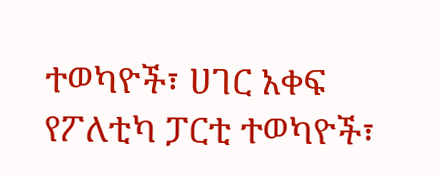ተወካዮች፣ ሀገር አቀፍ የፖለቲካ ፓርቲ ተወካዮች፣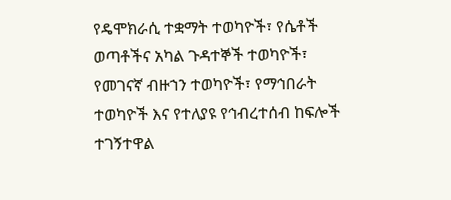የዴሞክራሲ ተቋማት ተወካዮች፣ የሴቶች ወጣቶችና አካል ጉዳተኞች ተወካዮች፣ የመገናኛ ብዙኀን ተወካዮች፣ የማኅበራት ተወካዮች እና የተለያዩ የኅብረተሰብ ከፍሎች ተገኝተዋል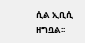ሲል ኢቢሲ ዘግቧል፡፡